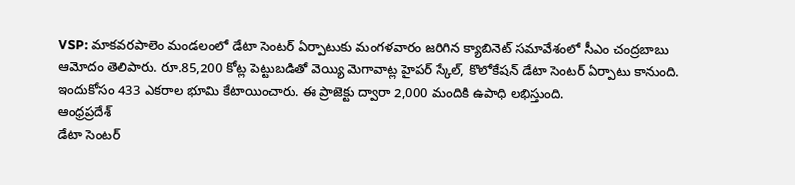VSP: మాకవరపాలెం మండలంలో డేటా సెంటర్ ఏర్పాటుకు మంగళవారం జరిగిన క్యాబినెట్ సమావేశంలో సీఎం చంద్రబాబు ఆమోదం తెలిపారు. రూ.85,200 కోట్ల పెట్టుబడితో వెయ్యి మెగావాట్ల హైపర్ స్కేల్, కొలోకేషన్ డేటా సెంటర్ ఏర్పాటు కానుంది. ఇందుకోసం 433 ఎకరాల భూమి కేటాయించారు. ఈ ప్రాజెక్టు ద్వారా 2,000 మందికి ఉపాధి లభిస్తుంది.
ఆంధ్రప్రదేశ్
డేటా సెంటర్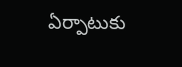ఏర్పాటుకు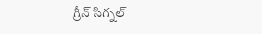గ్రీన్ సిగ్నల్